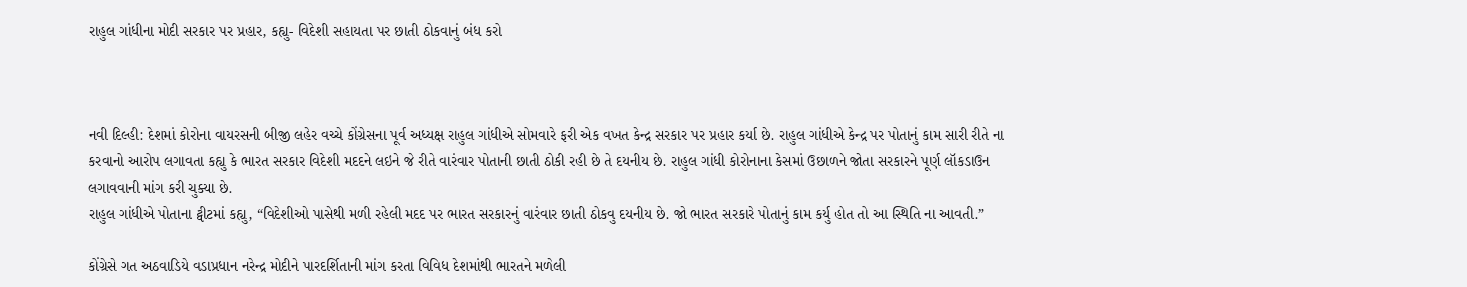રાહુલ ગાંધીના મોદી સરકાર પર પ્રહાર, કહ્યુ- વિદેશી સહાયતા પર છાતી ઠોકવાનું બંધ કરો



નવી દિલ્હી: દેશમાં કોરોના વાયરસની બીજી લહેર વચ્ચે કોંગ્રેસના પૂર્વ અધ્યક્ષ રાહુલ ગાંધીએ સોમવારે ફરી એક વખત કેન્દ્ર સરકાર પર પ્રહાર કર્યા છે. રાહુલ ગાંધીએ કેન્દ્ર પર પોતાનું કામ સારી રીતે ના કરવાનો આરોપ લગાવતા કહ્યુ કે ભારત સરકાર વિદેશી મદદને લઇને જે રીતે વારંવાર પોતાની છાતી ઠોકી રહી છે તે દયનીય છે. રાહુલ ગાંધી કોરોનાના કેસમાં ઉછાળને જોતા સરકારને પૂર્ણ લૉકડાઉન લગાવવાની માંગ કરી ચુક્યા છે.
રાહુલ ગાંધીએ પોતાના ટ્વીટમાં કહ્યુ, “વિદેશીઓ પાસેથી મળી રહેલી મદદ પર ભારત સરકારનું વારંવાર છાતી ઠોકવુ દયનીય છે. જો ભારત સરકારે પોતાનું કામ કર્યુ હોત તો આ સ્થિતિ ના આવતી.”

કોંગ્રેસે ગત અઠવાડિયે વડાપ્રધાન નરેન્દ્ર મોદીને પારદર્શિતાની માંગ કરતા વિવિધ દેશમાંથી ભારતને મળેલી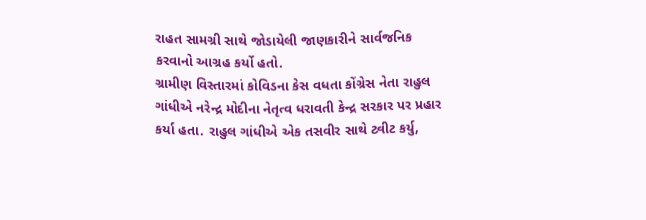રાહત સામગ્રી સાથે જોડાયેલી જાણકારીને સાર્વજનિક કરવાનો આગ્રહ કર્યો હતો.
ગ્રામીણ વિસ્તારમાં કોવિડના કેસ વધતા કોંગ્રેસ નેતા રાહુલ ગાંધીએ નરેન્દ્ર મોદીના નેતૃત્વ ધરાવતી કેન્દ્ર સરકાર પર પ્રહાર કર્યા હતા. રાહુલ ગાંધીએ એક તસવીર સાથે ટ્વીટ કર્યુ,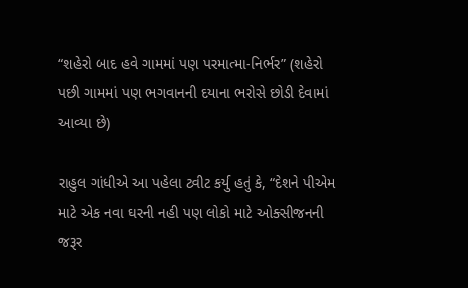“શહેરો બાદ હવે ગામમાં પણ પરમાત્મા-નિર્ભર” (શહેરો પછી ગામમાં પણ ભગવાનની દયાના ભરોસે છોડી દેવામાં આવ્યા છે)

રાહુલ ગાંધીએ આ પહેલા ટ્વીટ કર્યુ હતું કે, “દેશને પીએમ માટે એક નવા ઘરની નહી પણ લોકો માટે ઓક્સીજનની જરૂર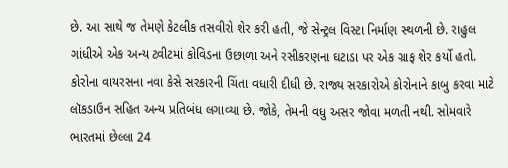છે. આ સાથે જ તેમણે કેટલીક તસવીરો શેર કરી હતી, જે સેન્ટ્રલ વિસ્ટા નિર્માણ સ્થળની છે. રાહુલ ગાંધીએ એક અન્ય ટ્વીટમાં કોવિડના ઉછાળા અને રસીકરણના ઘટાડા પર એક ગ્રાફ શેર કર્યો હતો.
કોરોના વાયરસના નવા કેસે સરકારની ચિંતા વધારી દીધી છે. રાજ્ય સરકારોએ કોરોનાને કાબુ કરવા માટે લૉકડાઉન સહિત અન્ય પ્રતિબંધ લગાવ્યા છે. જોકે, તેમની વધુ અસર જોવા મળતી નથી. સોમવારે ભારતમાં છેલ્લા 24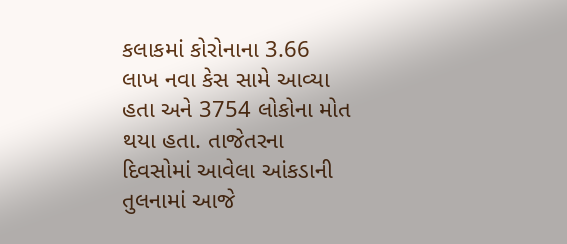કલાકમાં કોરોનાના 3.66 લાખ નવા કેસ સામે આવ્યા હતા અને 3754 લોકોના મોત થયા હતા. તાજેતરના દિવસોમાં આવેલા આંકડાની તુલનામાં આજે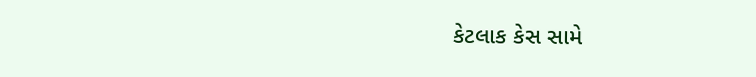કેટલાક કેસ સામે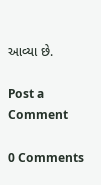આવ્યા છે.

Post a Comment

0 Comments